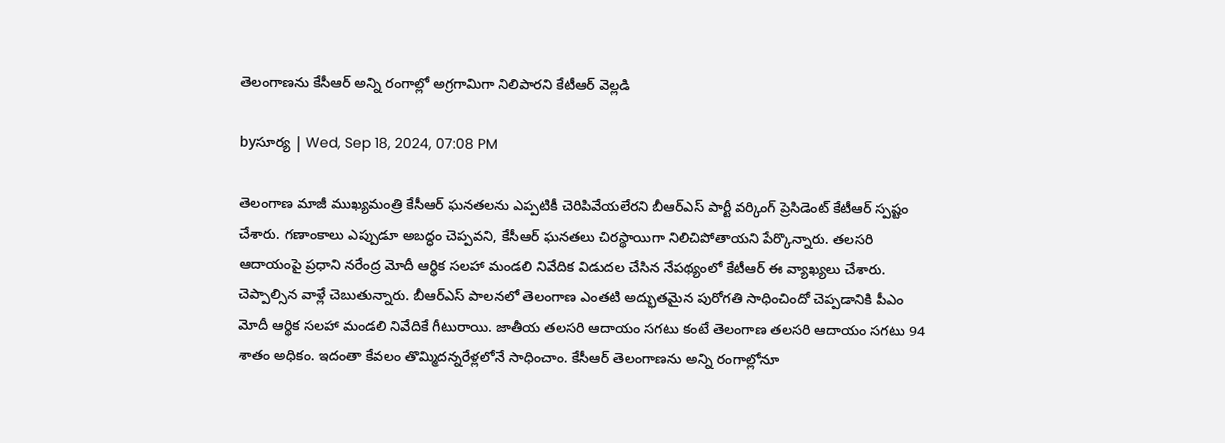తెలంగాణను కేసీఆర్ అన్ని రంగాల్లో అగ్రగామిగా నిలిపారని కేటీఆర్ వెల్లడి

byసూర్య | Wed, Sep 18, 2024, 07:08 PM

తెలంగాణ మాజీ ముఖ్యమంత్రి కేసీఆర్ ఘనతలను ఎప్పటికీ చెరిపివేయలేరని బీఆర్ఎస్ పార్టీ వర్కింగ్ ప్రెసిడెంట్ కేటీఆర్ స్పష్టం చేశారు. గణాంకాలు ఎప్పుడూ అబద్ధం చెప్పవని, కేసీఆర్ ఘనతలు చిరస్థాయిగా నిలిచిపోతాయని పేర్కొన్నారు. తలసరి ఆదాయంపై ప్రధాని నరేంద్ర మోదీ ఆర్థిక సలహా మండలి నివేదిక విడుదల చేసిన నేపథ్యంలో కేటీఆర్ ఈ వ్యాఖ్యలు చేశారు. చెప్పాల్సిన వాళ్లే చెబుతున్నారు. బీఆర్ఎస్ పాలనలో తెలంగాణ ఎంతటి అద్భుతమైన పురోగతి సాధించిందో చెప్పడానికి పీఎం మోదీ ఆర్థిక సలహా మండలి నివేదికే గీటురాయి. జాతీయ తలసరి ఆదాయం సగటు కంటే తెలంగాణ తలసరి ఆదాయం సగటు 94 శాతం అధికం. ఇదంతా కేవలం తొమ్మిదన్నరేళ్లలోనే సాధించాం. కేసీఆర్ తెలంగాణను అన్ని రంగాల్లోనూ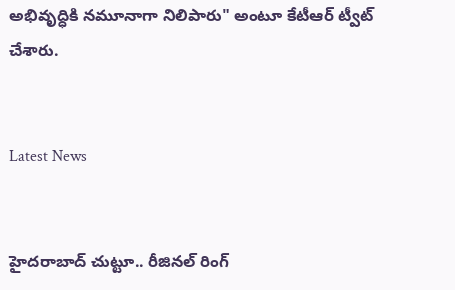అభివృద్ధికి నమూనాగా నిలిపారు" అంటూ కేటీఆర్ ట్వీట్ చేశారు.


Latest News


హైదరాబాద్ చుట్టూ.. రీజినల్ రింగ్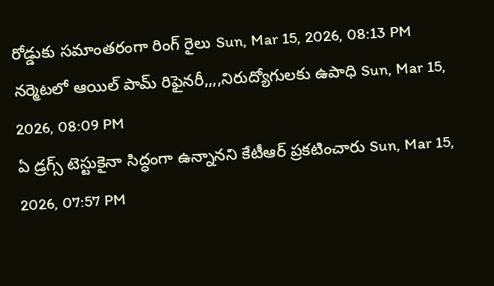రోడ్డుకు సమాంతరంగా రింగ్ రైలు Sun, Mar 15, 2026, 08:13 PM
నర్మెటలో ఆయిల్‌ పామ్‌ రిఫైనరీ,,,,నిరుద్యోగులకు ఉపాధి Sun, Mar 15, 2026, 08:09 PM
ఏ డ్రగ్స్ టెస్టుకైనా సిద్ధంగా ఉన్నానని కేటీఆర్ ప్రకటించారు Sun, Mar 15, 2026, 07:57 PM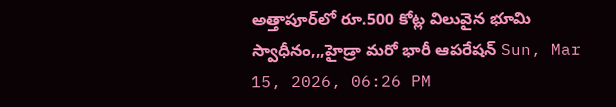అత్తాపూర్‌లో రూ.500 కోట్ల విలువైన భూమి స్వాధీనం,,,హైడ్రా మరో భారీ ఆపరేషన్ Sun, Mar 15, 2026, 06:26 PM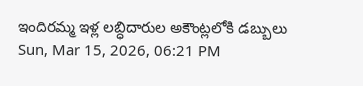ఇందిరమ్మ ఇళ్ల లబ్ధిదారుల అకౌంట్లలోకి డబ్బులు Sun, Mar 15, 2026, 06:21 PM